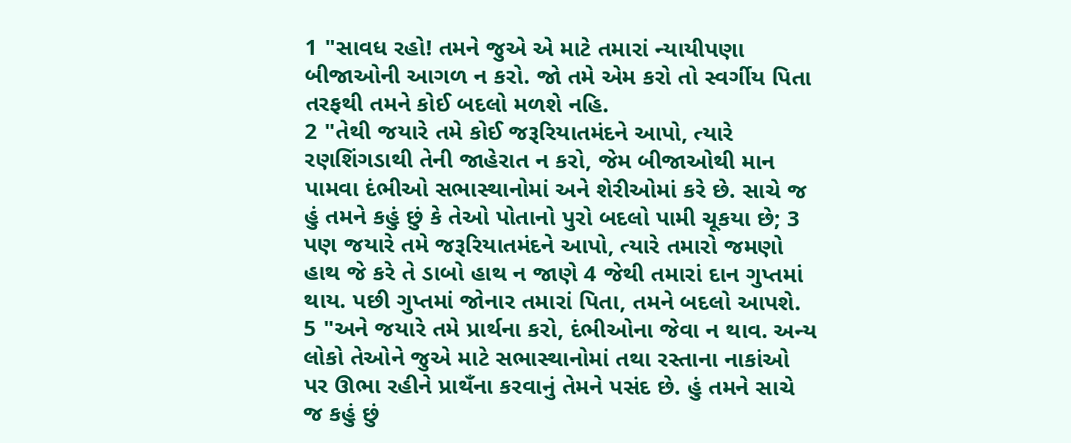1 "સાવધ રહો! તમને જુએ એ માટે તમારાં ન્યાયીપણા બીજાઓની આગળ ન કરો. જો તમે એમ કરો તો સ્વર્ગીય પિતા તરફથી તમને કોઈ બદલો મળશે નહિ.
2 "તેથી જયારે તમે કોઈ જરૂરિયાતમંદને આપો, ત્યારે રણશિંગડાથી તેની જાહેરાત ન કરો, જેમ બીજાઓથી માન પામવા દંભીઓ સભાસ્થાનોમાં અને શેરીઓમાં કરે છે. સાચે જ હું તમને કહું છું કે તેઓ પોતાનો પુરો બદલો પામી ચૂકયા છે; 3 પણ જયારે તમે જરૂરિયાતમંદને આપો, ત્યારે તમારો જમણો હાથ જે કરે તે ડાબો હાથ ન જાણે 4 જેથી તમારાં દાન ગુપ્તમાં થાય. પછી ગુપ્તમાં જોનાર તમારાં પિતા, તમને બદલો આપશે.
5 "અને જયારે તમે પ્રાર્થના કરો, દંભીઓના જેવા ન થાવ. અન્ય લોકો તેઓને જુએ માટે સભાસ્થાનોમાં તથા રસ્તાના નાકાંઓ પર ઊભા રહીને પ્રાથઁના કરવાનું તેમને પસંદ છે. હું તમને સાચે જ કહું છું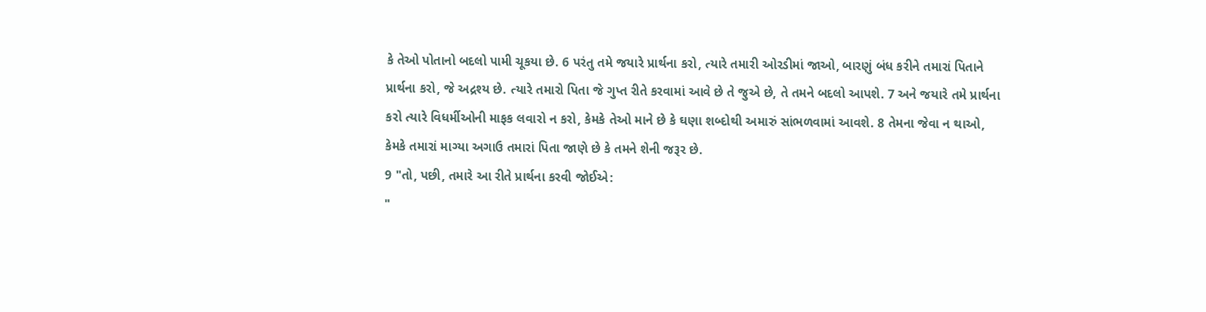કે તેઓ પોતાનો બદલો પામી ચૂકયા છે. 6 પરંતુ તમે જયારે પ્રાર્થના કરો, ત્યારે તમારી ઓરડીમાં જાઓ, બારણું બંધ કરીને તમારાં પિતાને પ્રાર્થના કરો, જે અદ્રશ્ય છે. ત્યારે તમારો પિતા જે ગુપ્ત રીતે કરવામાં આવે છે તે જુએ છે, તે તમને બદલો આપશે. 7 અને જયારે તમે પ્રાર્થના કરો ત્યારે વિધર્મીઓની માફક લવારો ન કરો, કેમકે તેઓ માને છે કે ઘણા શબ્દોથી અમારું સાંભળવામાં આવશે. 8 તેમના જેવા ન થાઓ, કેમકે તમારાં માગ્યા અગાઉ તમારાં પિતા જાણે છે કે તમને શેની જરૂર છે.
9 "તો, પછી, તમારે આ રીતે પ્રાર્થના કરવી જોઈએ:
"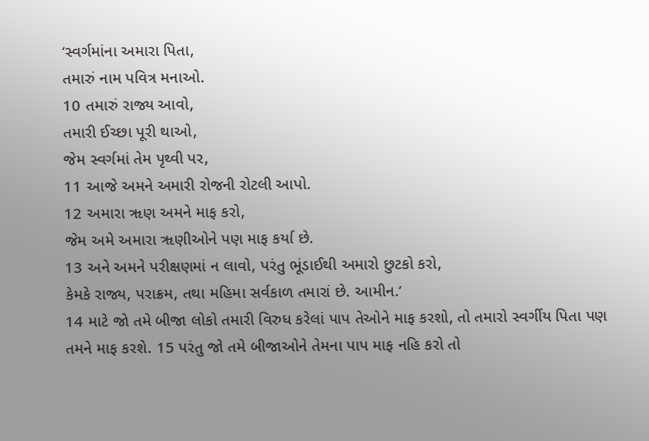‘સ્વર્ગમાંના અમારા પિતા,
તમારું નામ પવિત્ર મનાઓ.
10 તમારું રાજ્ય આવો,
તમારી ઈચ્છા પૂરી થાઓ,
જેમ સ્વર્ગમાં તેમ પૃથ્વી પર,
11 આજે અમને અમારી રોજની રોટલી આપો.
12 અમારા ૠણ અમને માફ કરો,
જેમ અમે અમારા ૠણીઓને પણ માફ કર્યા છે.
13 અને અમને પરીક્ષણમાં ન લાવો, પરંતુ ભૂંડાઈથી અમારો છુટકો કરો,
કેમકે રાજ્ય, પરાક્રમ, તથા મહિમા સર્વકાળ તમારાં છે. આમીન.’
14 માટે જો તમે બીજા લોકો તમારી વિરુધ કરેલાં પાપ તેઓને માફ કરશો, તો તમારો સ્વર્ગીય પિતા પણ તમને માફ કરશે. 15 પરંતુ જો તમે બીજાઓને તેમના પાપ માફ નહિ કરો તો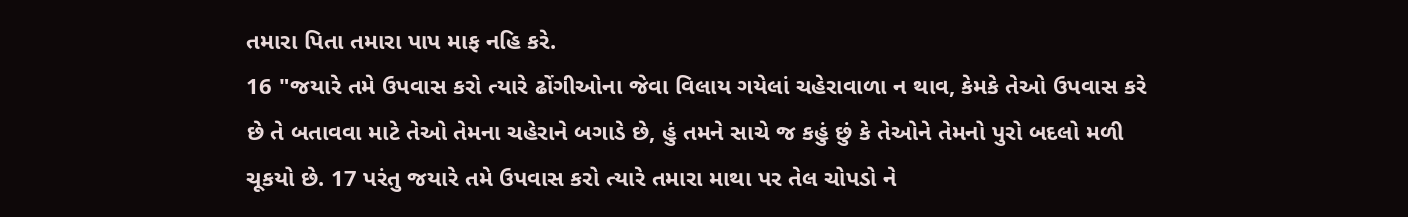તમારા પિતા તમારા પાપ માફ નહિ કરે.
16 "જયારે તમે ઉપવાસ કરો ત્યારે ઢોંગીઓના જેવા વિલાય ગયેલાં ચહેરાવાળા ન થાવ, કેમકે તેઓ ઉપવાસ કરે છે તે બતાવવા માટે તેઓ તેમના ચહેરાને બગાડે છે, હું તમને સાચે જ કહું છું કે તેઓને તેમનો પુરો બદલો મળી ચૂકયો છે. 17 પરંતુ જયારે તમે ઉપવાસ કરો ત્યારે તમારા માથા પર તેલ ચોપડો ને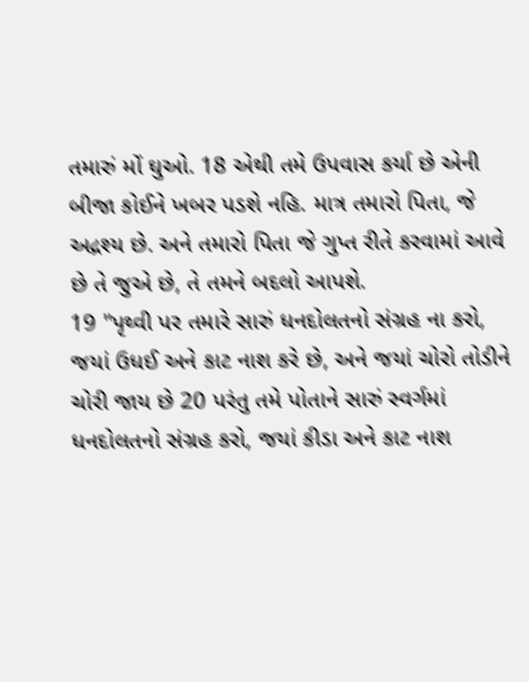તમારું મોં ઘુઓ. 18 એથી તમે ઉપવાસ કર્યા છે એની બીજા કોઈને ખબર પડશે નહિ. માત્ર તમારો પિતા, જે અદ્રશ્ય છે. અને તમારો પિતા જે ગુપ્ત રીતે કરવામાં આવે છે તે જુએ છે, તે તમને બદલો આપશે.
19 "પૃથ્વી પર તમારે સારું ધનદોલતનો સંગ્રહ ના કરો, જયાં ઉધઈ અને કાટ નાશ કરે છે, અને જયાં ચોરો તોડીને ચોરી જાય છે 20 પરંતુ તમે પોતાને સારું સ્વર્ગમાં ધનદોલતનો સંગ્રહ કરો, જયાં કીડા અને કાટ નાશ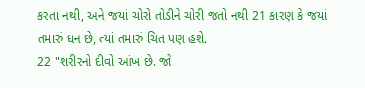કરતા નથી, અને જયાં ચોરો તોડીને ચોરી જતો નથી 21 કારણ કે જયાં તમારું ધન છે, ત્યાં તમારું ચિત પણ હશે.
22 "શરીરનો દીવો આંખ છે. જો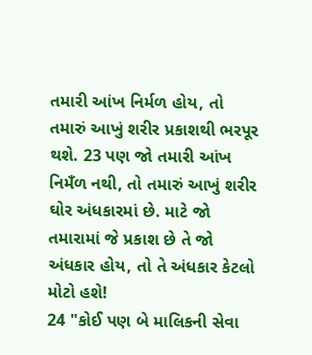તમારી આંખ નિર્મળ હોય, તો તમારું આખું શરીર પ્રકાશથી ભરપૂર થશે. 23 પણ જો તમારી આંખ નિમઁળ નથી, તો તમારું આખું શરીર ઘોર અંધકારમાં છે. માટે જો તમારામાં જે પ્રકાશ છે તે જો અંધકાર હોય, તો તે અંધકાર કેટલો મોટો હશે!
24 "કોઈ પણ બે માલિકની સેવા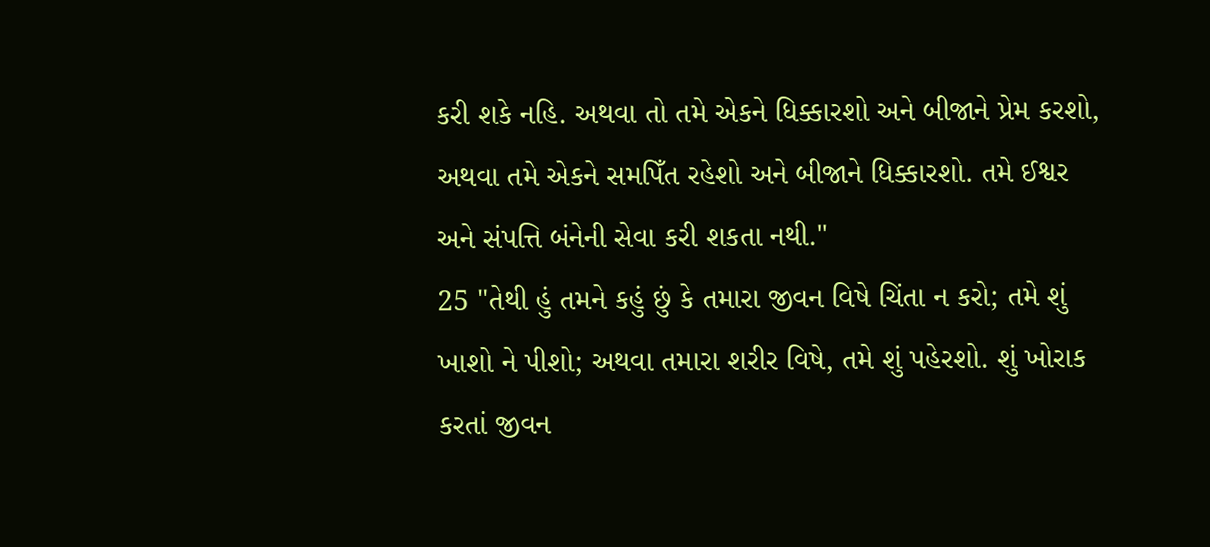કરી શકે નહિ. અથવા તો તમે એકને ધિક્કારશો અને બીજાને પ્રેમ કરશો, અથવા તમે એકને સમપિઁત રહેશો અને બીજાને ધિક્કારશો. તમે ઈશ્વર અને સંપત્તિ બંનેની સેવા કરી શકતા નથી."
25 "તેથી હું તમને કહું છું કે તમારા જીવન વિષે ચિંતા ન કરો; તમે શું ખાશો ને પીશો; અથવા તમારા શરીર વિષે, તમે શું પહેરશો. શું ખોરાક કરતાં જીવન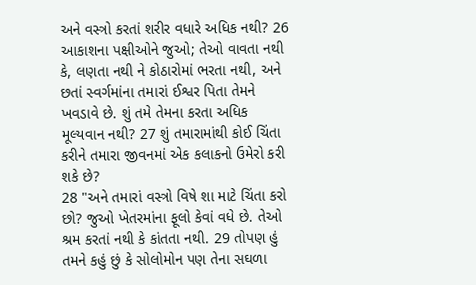અને વસ્ત્રો કરતાં શરીર વધારે અધિક નથી? 26 આકાશના પક્ષીઓને જુઓ; તેઓ વાવતા નથી કે, લણતા નથી ને કોઠારોમાં ભરતા નથી, અને છતાં સ્વર્ગમાંના તમારાં ઈશ્વર પિતા તેમને ખવડાવે છે. શું તમે તેમના કરતા અધિક મૂલ્યવાન નથી? 27 શું તમારામાંથી કોઈ ચિંતા કરીને તમારા જીવનમાં એક કલાકનો ઉમેરો કરી શકે છે?
28 "અને તમારાં વસ્ત્રો વિષે શા માટે ચિંતા કરો છો? જુઓ ખેતરમાંના ફૂલો કેવાં વધે છે. તેઓ શ્રમ કરતાં નથી કે કાંતતા નથી. 29 તોપણ હું તમને કહું છું કે સોલોમોન પણ તેના સઘળા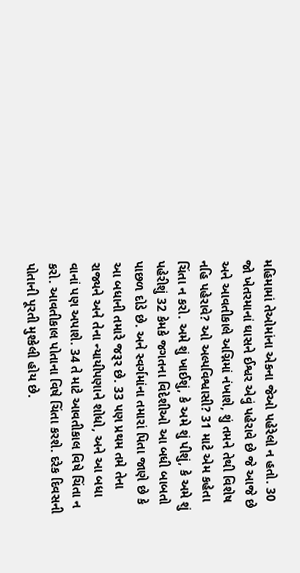મહિમામાં તેઓમાંના એકના જેઓ પહેરેલો ન હતો. 30 જો ખેતરમાનાં ઘાસને ઈશ્વર એવું પહેરાવે છે જે આજે છે અને આવતીકાલે અગ્નિમાં નંખાશે, શું તમને તેથી વિશેષ નહિ પહેરાવે? ઓ અલ્પવિશ્વાસી? 31 માટે એમ કહેતા ચિંતા ન કરો. અમે શું ખાઈશું, કે અમે શું પીશું, કે અમે શું પહેરીશું 32 કેમકે જગતના વિદેશીઓ આ બધી બાબતો પાછળ દોડે છે. અને સ્વર્ગમાંના તમારાં પિતા જાણે છે કે આ બધાની તમારે જરૂર છે. 33 પણ પ્રથમ તમે તેના રાજ્યને અને તેના ન્યાયીપણાને શોધો, અને આ બધા વાનાં પણ અપાશે. 34 તે માટે આવતીકાલ વિષે ચિંતા ન કરો. આવતીકાલ પોતાના વિષે ચિંતા કરશે. દરેક દિવસની પોતાની પૂરતી મુશ્કેલી હોય છે.